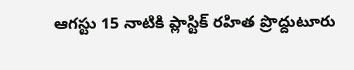ఆగస్టు 15 నాటికి ప్లాస్టిక్ రహిత ప్రొద్దుటూరు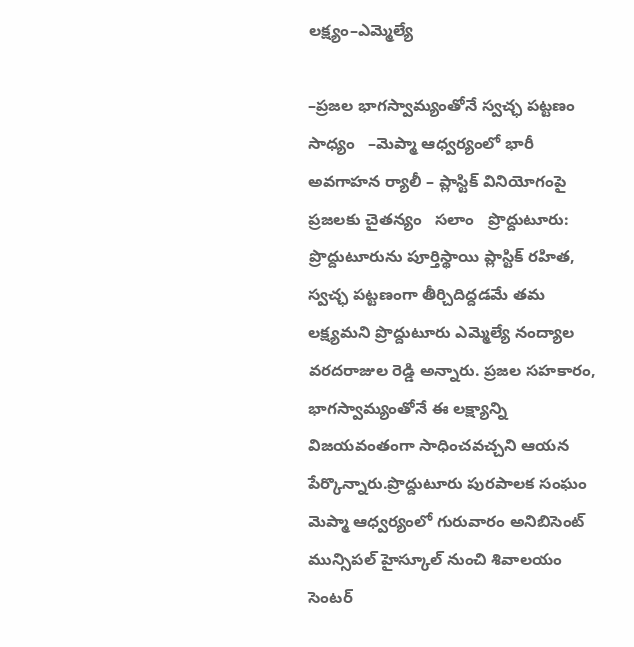లక్ష్యం–ఎమ్మెల్యే

–ప్రజల భాగస్వామ్యంతోనే స్వచ్ఛ పట్టణం సాధ్యం   –మెప్మా ఆధ్వర్యంలో భారీ అవగాహన ర్యాలీ – ప్లాస్టిక్ వినియోగంపై ప్రజలకు చైతన్యం   సలాం   ప్రొద్దుటూరు: ప్రొద్దుటూరును పూర్తిస్థాయి ప్లాస్టిక్ రహిత, స్వచ్ఛ పట్టణంగా తీర్చిదిద్దడమే తమ లక్ష్యమని ప్రొద్దుటూరు ఎమ్మెల్యే నంద్యాల వరదరాజుల రెడ్డి అన్నారు. ప్రజల సహకారం, భాగస్వామ్యంతోనే ఈ లక్ష్యాన్ని విజయవంతంగా సాధించవచ్చని ఆయన పేర్కొన్నారు.ప్రొద్దుటూరు పురపాలక సంఘం మెప్మా ఆధ్వర్యంలో గురువారం అనిబిసెంట్ మున్సిపల్ హైస్కూల్ నుంచి శివాలయం సెంటర్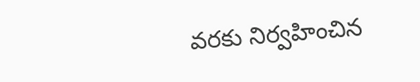వరకు నిర్వహించిన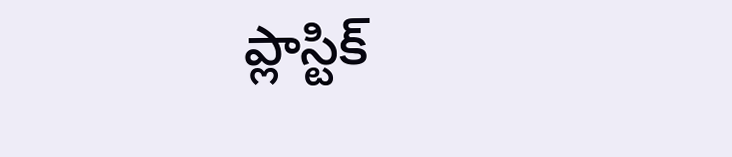ప్లాస్టిక్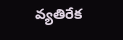వ్యతిరేక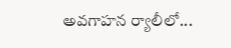అవగాహన ర్యాలీలో...